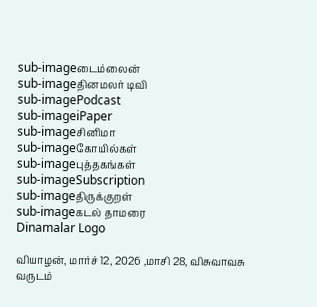sub-imageடைம்லைன்
sub-imageதினமலர் டிவி
sub-imagePodcast
sub-imageiPaper
sub-imageசினிமா
sub-imageகோயில்கள்
sub-imageபுத்தகங்கள்
sub-imageSubscription
sub-imageதிருக்குறள்
sub-imageகடல் தாமரை
Dinamalar Logo

வியாழன், மார்ச் 12, 2026 ,மாசி 28, விசுவாவசு வருடம்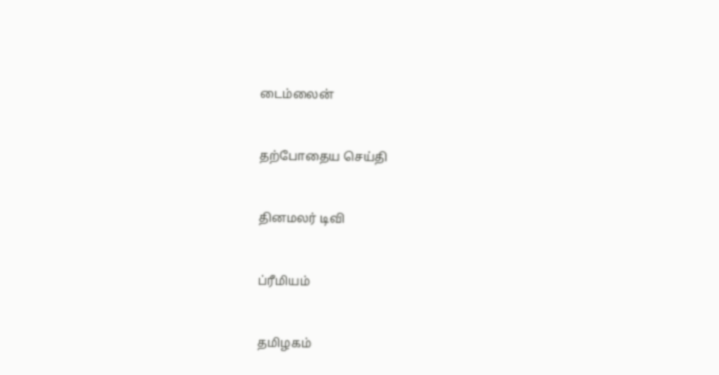டைம்லைன்


தற்போதைய செய்தி


தினமலர் டிவி


ப்ரீமியம்


தமிழகம்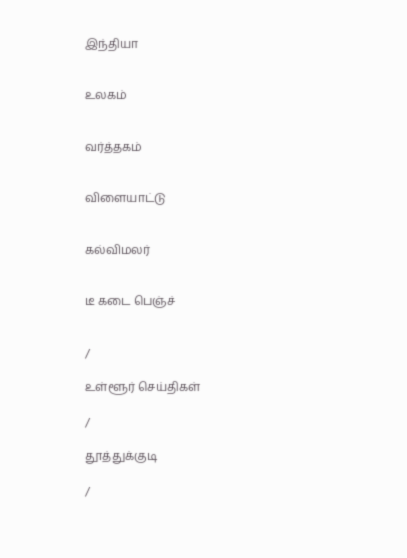இந்தியா


உலகம்


வர்த்தகம்


விளையாட்டு


கல்விமலர்


டீ கடை பெஞ்ச்


/

உள்ளூர் செய்திகள்

/

தூத்துக்குடி

/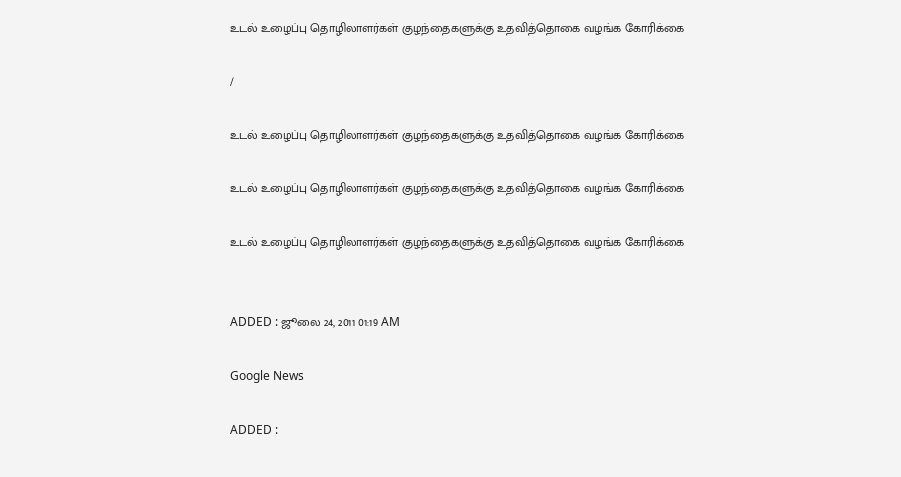உடல் உழைப்பு தொழிலாளர்கள் குழந்தைகளுக்கு உதவித்தொகை வழங்க கோரிக்கை

/

உடல் உழைப்பு தொழிலாளர்கள் குழந்தைகளுக்கு உதவித்தொகை வழங்க கோரிக்கை

உடல் உழைப்பு தொழிலாளர்கள் குழந்தைகளுக்கு உதவித்தொகை வழங்க கோரிக்கை

உடல் உழைப்பு தொழிலாளர்கள் குழந்தைகளுக்கு உதவித்தொகை வழங்க கோரிக்கை


ADDED : ஜூலை 24, 2011 01:19 AM

Google News

ADDED :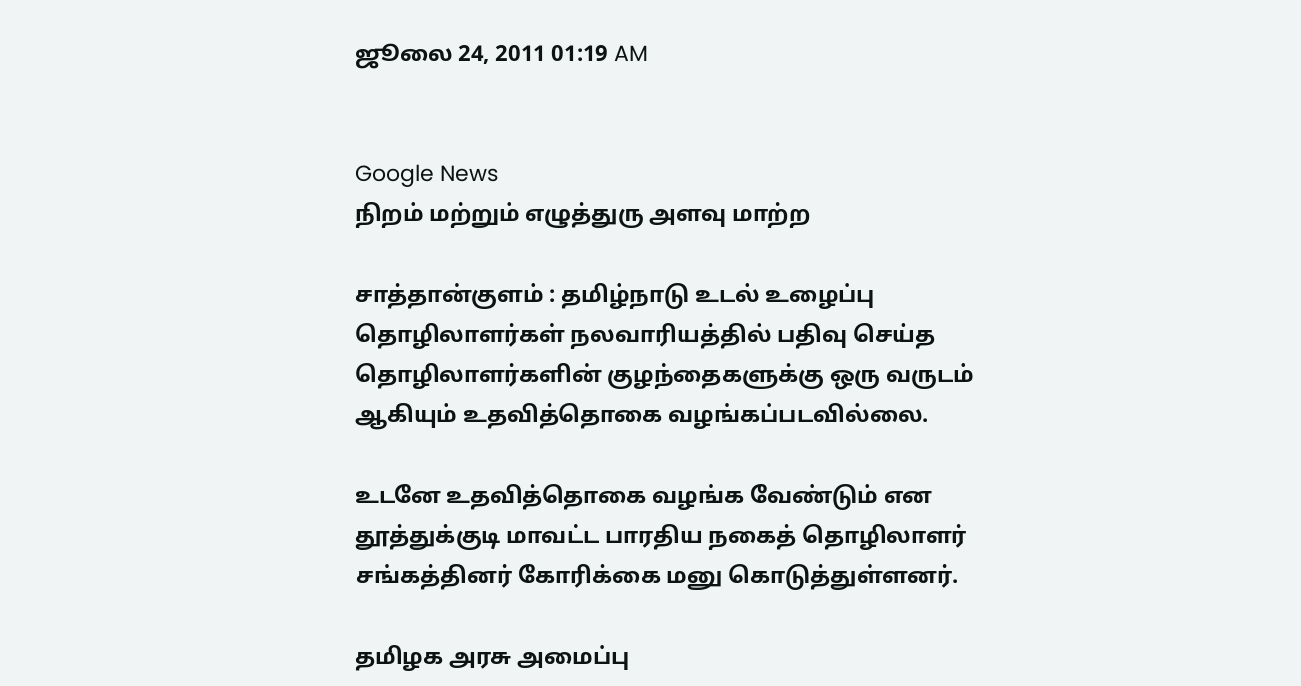ஜூலை 24, 2011 01:19 AM


Google News
நிறம் மற்றும் எழுத்துரு அளவு மாற்ற

சாத்தான்குளம் : தமிழ்நாடு உடல் உழைப்பு தொழிலாளர்கள் நலவாரியத்தில் பதிவு செய்த தொழிலாளர்களின் குழந்தைகளுக்கு ஒரு வருடம் ஆகியும் உதவித்தொகை வழங்கப்படவில்லை.

உடனே உதவித்தொகை வழங்க வேண்டும் என தூத்துக்குடி மாவட்ட பாரதிய நகைத் தொழிலாளர் சங்கத்தினர் கோரிக்கை மனு கொடுத்துள்ளனர்.

தமிழக அரசு அமைப்பு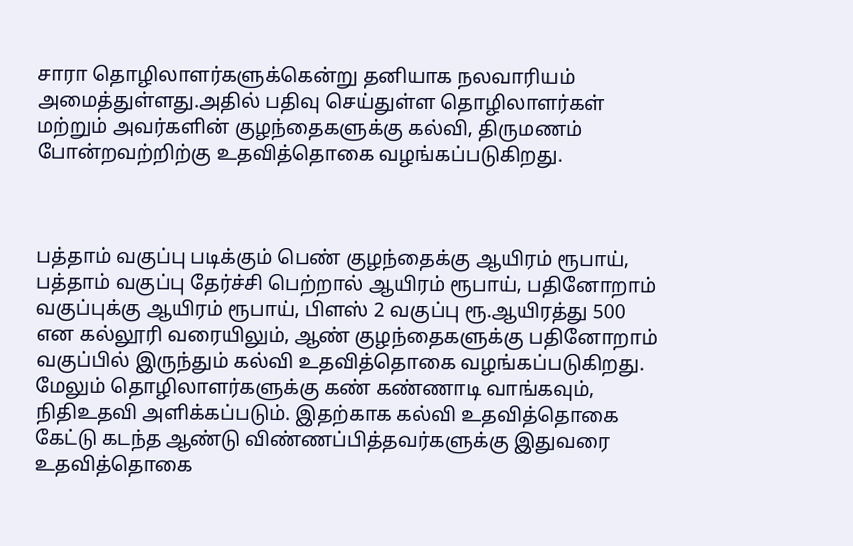சாரா தொழிலாளர்களுக்கென்று தனியாக நலவாரியம் அமைத்துள்ளது.அதில் பதிவு செய்துள்ள தொழிலாளர்கள் மற்றும் அவர்களின் குழந்தைகளுக்கு கல்வி, திருமணம் போன்றவற்றிற்கு உதவித்தொகை வழங்கப்படுகிறது.



பத்தாம் வகுப்பு படிக்கும் பெண் குழந்தைக்கு ஆயிரம் ரூபாய், பத்தாம் வகுப்பு தேர்ச்சி பெற்றால் ஆயிரம் ரூபாய், பதினோறாம் வகுப்புக்கு ஆயிரம் ரூபாய், பிளஸ் 2 வகுப்பு ரூ.ஆயிரத்து 500 என கல்லூரி வரையிலும், ஆண் குழந்தைகளுக்கு பதினோறாம் வகுப்பில் இருந்தும் கல்வி உதவித்தொகை வழங்கப்படுகிறது. மேலும் தொழிலாளர்களுக்கு கண் கண்ணாடி வாங்கவும், நிதிஉதவி அளிக்கப்படும். இதற்காக கல்வி உதவித்தொகை கேட்டு கடந்த ஆண்டு விண்ணப்பித்தவர்களுக்கு இதுவரை உதவித்தொகை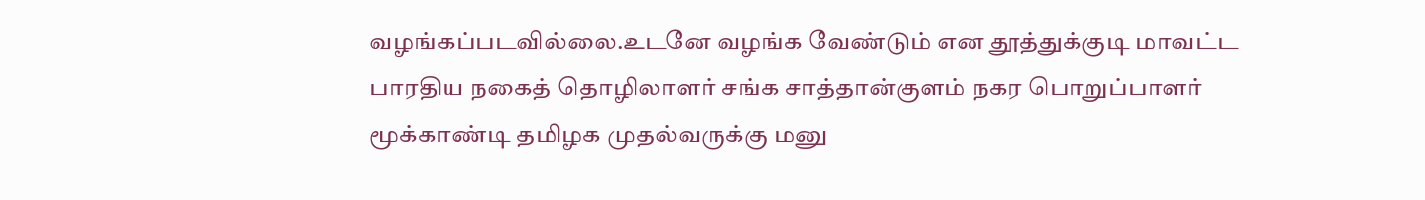வழங்கப்படவில்லை.உடனே வழங்க வேண்டும் என தூத்துக்குடி மாவட்ட பாரதிய நகைத் தொழிலாளர் சங்க சாத்தான்குளம் நகர பொறுப்பாளர் மூக்காண்டி தமிழக முதல்வருக்கு மனு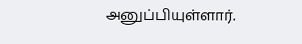அனுப்பியுள்ளார்.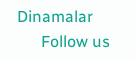Dinamalar
      Follow us